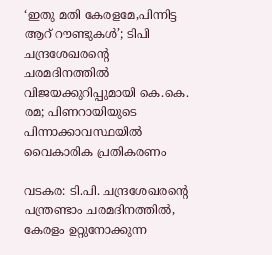‘ഇതു മതി കേരളമേ,പിന്നിട്ട ആറ് റൗണ്ടുകൾ’; ടിപി ചന്ദ്രശേഖരന്റെ ചരമദിനത്തിൽ വിജയക്കുറിപ്പുമായി കെ.കെ. രമ; പിണറായിയുടെ പിന്നാക്കാവസ്ഥയിൽ വൈകാരിക പ്രതികരണം

വടകര: ടി.പി. ചന്ദ്രശേഖരന്റെ പന്ത്രണ്ടാം ചരമദിനത്തിൽ, കേരളം ഉറ്റുനോക്കുന്ന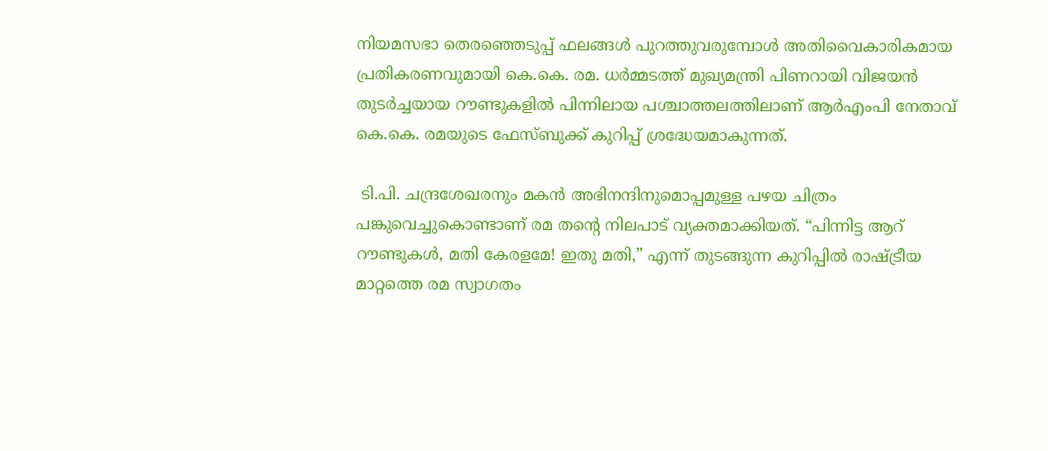നിയമസഭാ തെരഞ്ഞെടുപ്പ് ഫലങ്ങൾ പുറത്തുവരുമ്പോൾ അതിവൈകാരികമായ പ്രതികരണവുമായി കെ.കെ. രമ. ധർമ്മടത്ത് മുഖ്യമന്ത്രി പിണറായി വിജയൻ തുടർച്ചയായ റൗണ്ടുകളിൽ പിന്നിലായ പശ്ചാത്തലത്തിലാണ് ആർഎംപി നേതാവ് കെ.കെ. രമയുടെ ഫേസ്ബുക്ക് കുറിപ്പ് ശ്രദ്ധേയമാകുന്നത്.

 ടി.പി. ചന്ദ്രശേഖരനും മകൻ അഭിനന്ദിനുമൊപ്പമുള്ള പഴയ ചിത്രം പങ്കുവെച്ചുകൊണ്ടാണ് രമ തന്റെ നിലപാട് വ്യക്തമാക്കിയത്. “പിന്നിട്ട ആറ് റൗണ്ടുകൾ, മതി കേരളമേ! ഇതു മതി,” എന്ന് തുടങ്ങുന്ന കുറിപ്പിൽ രാഷ്ട്രീയ മാറ്റത്തെ രമ സ്വാഗതം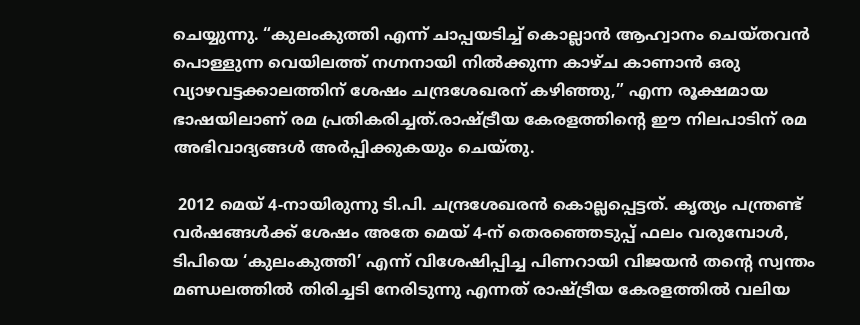ചെയ്യുന്നു. “കുലംകുത്തി എന്ന് ചാപ്പയടിച്ച് കൊല്ലാൻ ആഹ്വാനം ചെയ്തവൻ പൊള്ളുന്ന വെയിലത്ത് നഗ്നനായി നിൽക്കുന്ന കാഴ്ച കാണാൻ ഒരു വ്യാഴവട്ടക്കാലത്തിന് ശേഷം ചന്ദ്രശേഖരന് കഴിഞ്ഞു,” എന്ന രൂക്ഷമായ ഭാഷയിലാണ് രമ പ്രതികരിച്ചത്.രാഷ്ട്രീയ കേരളത്തിന്റെ ഈ നിലപാടിന് രമ അഭിവാദ്യങ്ങൾ അർപ്പിക്കുകയും ചെയ്തു.

 2012 മെയ് 4-നായിരുന്നു ടി.പി. ചന്ദ്രശേഖരൻ കൊല്ലപ്പെട്ടത്. കൃത്യം പന്ത്രണ്ട് വർഷങ്ങൾക്ക് ശേഷം അതേ മെയ് 4-ന് തെരഞ്ഞെടുപ്പ് ഫലം വരുമ്പോൾ, ടിപിയെ ‘കുലംകുത്തി’ എന്ന് വിശേഷിപ്പിച്ച പിണറായി വിജയൻ തന്റെ സ്വന്തം മണ്ഡലത്തിൽ തിരിച്ചടി നേരിടുന്നു എന്നത് രാഷ്ട്രീയ കേരളത്തിൽ വലിയ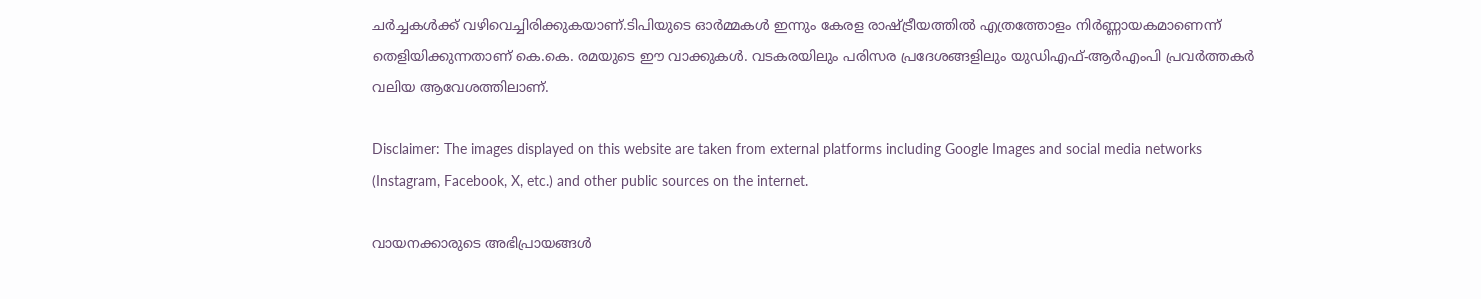ചർച്ചകൾക്ക് വഴിവെച്ചിരിക്കുകയാണ്.ടിപിയുടെ ഓർമ്മകൾ ഇന്നും കേരള രാഷ്ട്രീയത്തിൽ എത്രത്തോളം നിർണ്ണായകമാണെന്ന് തെളിയിക്കുന്നതാണ് കെ.കെ. രമയുടെ ഈ വാക്കുകൾ. വടകരയിലും പരിസര പ്രദേശങ്ങളിലും യുഡിഎഫ്-ആർഎംപി പ്രവർത്തകർ വലിയ ആവേശത്തിലാണ്.

Disclaimer: The images displayed on this website are taken from external platforms including Google Images and social media networks (Instagram, Facebook, X, etc.) and other public sources on the internet.

വായനക്കാരുടെ അഭിപ്രായങ്ങള്‍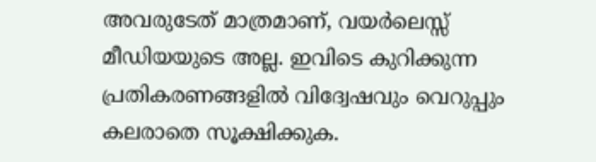അവരുടേത് മാത്രമാണ്, വയർലെസ്സ് മീഡിയയുടെ അല്ല. ഇവിടെ കുറിക്കുന്ന പ്രതികരണങ്ങളിൽ വിദ്വേഷവും വെറുപ്പും കലരാതെ സൂക്ഷിക്കുക.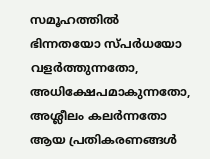സമൂഹത്തിൽ ഭിന്നതയോ സ്‌പർധയോ വളർത്തുന്നതോ, അധിക്ഷേപമാകുന്നതോ, അശ്ലീലം കലർന്നതോ ആയ പ്രതികരണങ്ങൾ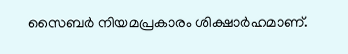സൈബർ നിയമപ്രകാരം ശിക്ഷാർഹമാണ്.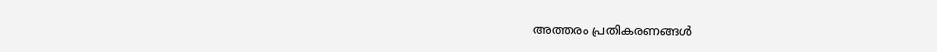അത്തരം പ്രതികരണങ്ങൾ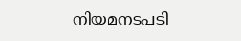നിയമനടപടി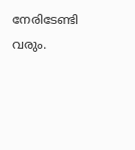നേരിടേണ്ടി വരും.